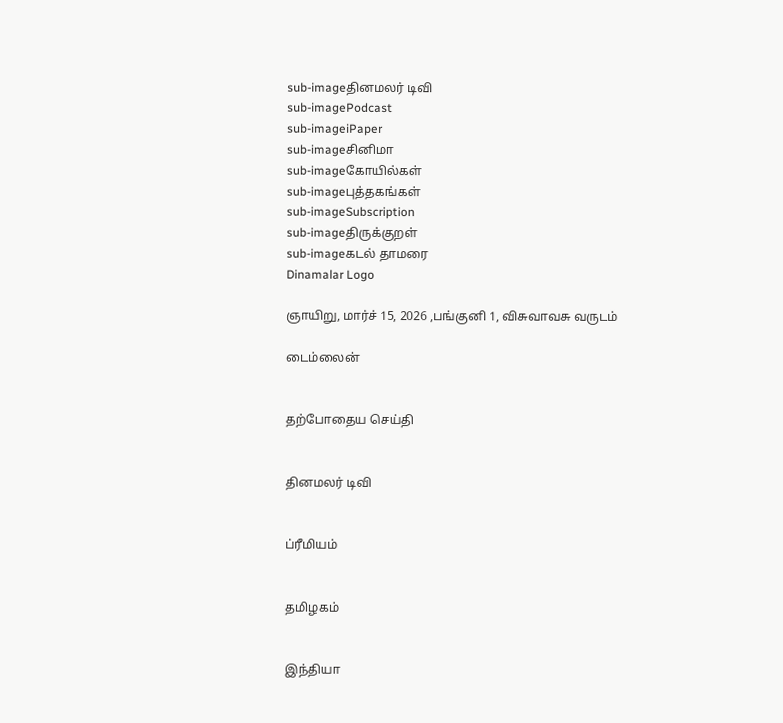sub-imageதினமலர் டிவி
sub-imagePodcast
sub-imageiPaper
sub-imageசினிமா
sub-imageகோயில்கள்
sub-imageபுத்தகங்கள்
sub-imageSubscription
sub-imageதிருக்குறள்
sub-imageகடல் தாமரை
Dinamalar Logo

ஞாயிறு, மார்ச் 15, 2026 ,பங்குனி 1, விசுவாவசு வருடம்

டைம்லைன்


தற்போதைய செய்தி


தினமலர் டிவி


ப்ரீமியம்


தமிழகம்


இந்தியா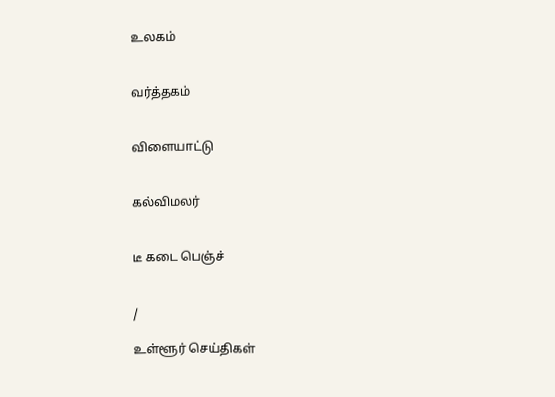உலகம்


வர்த்தகம்


விளையாட்டு


கல்விமலர்


டீ கடை பெஞ்ச்


/

உள்ளூர் செய்திகள்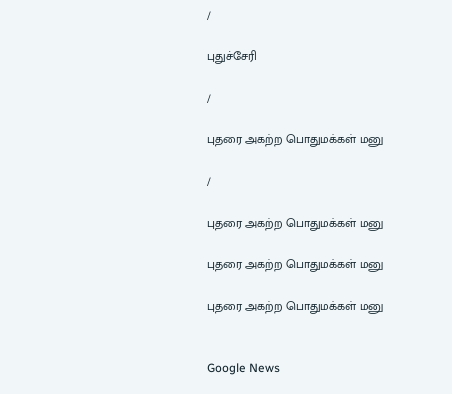/

புதுச்சேரி

/

புதரை அகற்ற பொதுமக்கள் மனு

/

புதரை அகற்ற பொதுமக்கள் மனு

புதரை அகற்ற பொதுமக்கள் மனு

புதரை அகற்ற பொதுமக்கள் மனு


Google News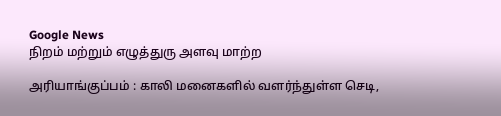Google News
நிறம் மற்றும் எழுத்துரு அளவு மாற்ற

அரியாங்குப்பம் : காலி மனைகளில் வளர்ந்துள்ள செடி,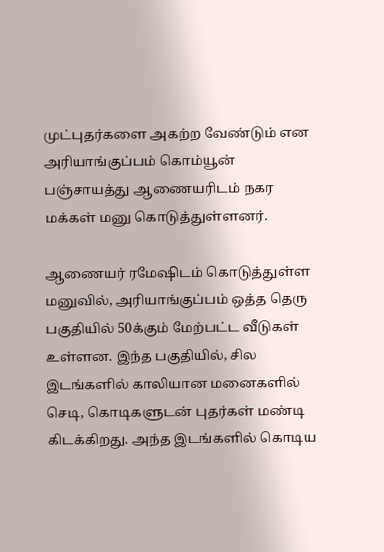முட்புதர்களை அகற்ற வேண்டும் என அரியாங்குப்பம் கொம்யூன் பஞ்சாயத்து ஆணையரிடம் நகர மக்கள் மனு கொடுத்துள்ளனர்.

ஆணையர் ரமேஷிடம் கொடுத்துள்ள மனுவில், அரியாங்குப்பம் ஒத்த தெரு பகுதியில் 50க்கும் மேற்பட்ட வீடுகள் உள்ளன. இந்த பகுதியில், சில இடங்களில் காலியான மனைகளில் செடி, கொடிகளுடன் புதர்கள் மண்டி கிடக்கிறது. அந்த இடங்களில் கொடிய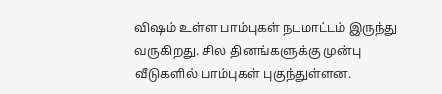விஷம் உள்ள பாம்புகள் நடமாட்டம் இருந்து வருகிறது. சில தினங்களுக்கு முன்பு வீடுகளில் பாம்புகள் புகுந்துள்ளன.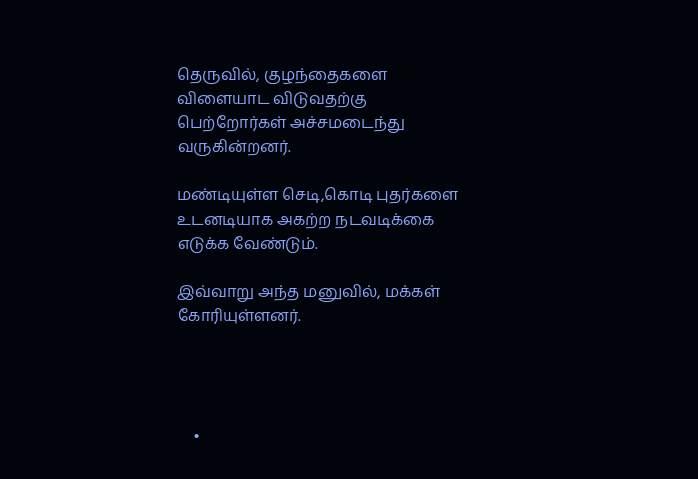தெருவில், குழந்தைகளை விளையாட விடுவதற்கு பெற்றோர்கள் அச்சமடைந்து வருகின்றனர்.

மண்டியுள்ள செடி,கொடி புதர்களை உடனடியாக அகற்ற நடவடிக்கை எடுக்க வேண்டும்.

இவ்வாறு அந்த மனுவில், மக்கள் கோரியுள்ளனர்.




    •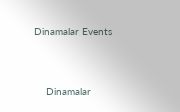Dinamalar Events


    Dinamalar